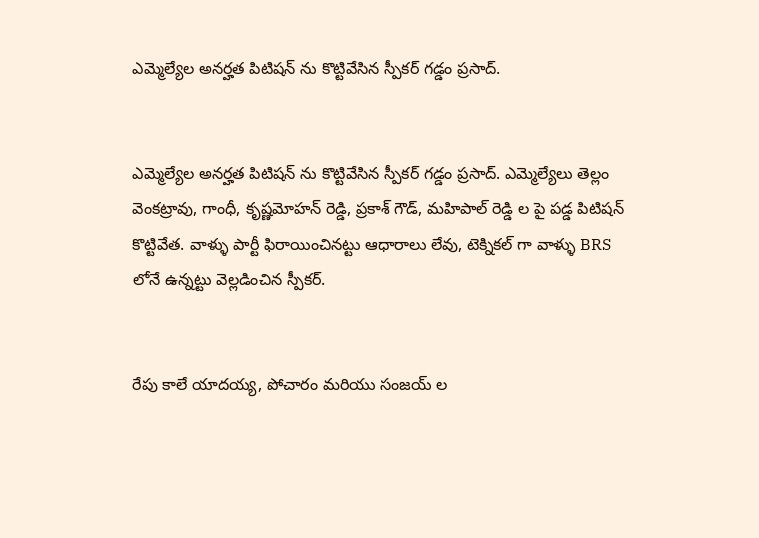ఎమ్మెల్యేల అనర్హత పిటిషన్ ను కొట్టివేసిన స్పీకర్ గడ్డం ప్రసాద్.


ఎమ్మెల్యేల అనర్హత పిటిషన్ ను కొట్టివేసిన స్పీకర్ గడ్డం ప్రసాద్. ఎమ్మెల్యేలు తెల్లం వెంకట్రావు, గాంధీ, కృష్ణమోహన్ రెడ్డి, ప్రకాశ్ గౌడ్, మహిపాల్ రెడ్డి ల పై పడ్డ పిటిషన్ కొట్టివేత. వాళ్ళు పార్టీ ఫిరాయించినట్టు ఆధారాలు లేవు, టెక్నికల్ గా వాళ్ళు BRS లోనే ఉన్నట్టు వెల్లడించిన స్పీకర్.


రేపు కాలే యాదయ్య, పోచారం మరియు సంజయ్ ల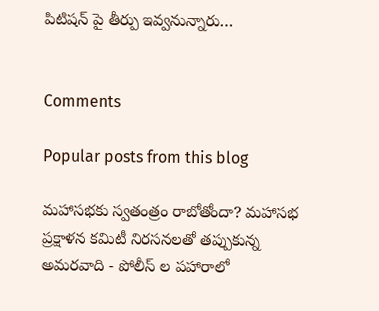పిటిషన్ పై తీర్పు ఇవ్వనున్నారు…


Comments

Popular posts from this blog

మహాసభకు స్వతంత్రం రాబోతోందా? మహాసభ ప్రక్షాళన కమిటీ నిరసనలతో తప్పుకున్న అమరవాది - పోలీస్ ల పహారాలో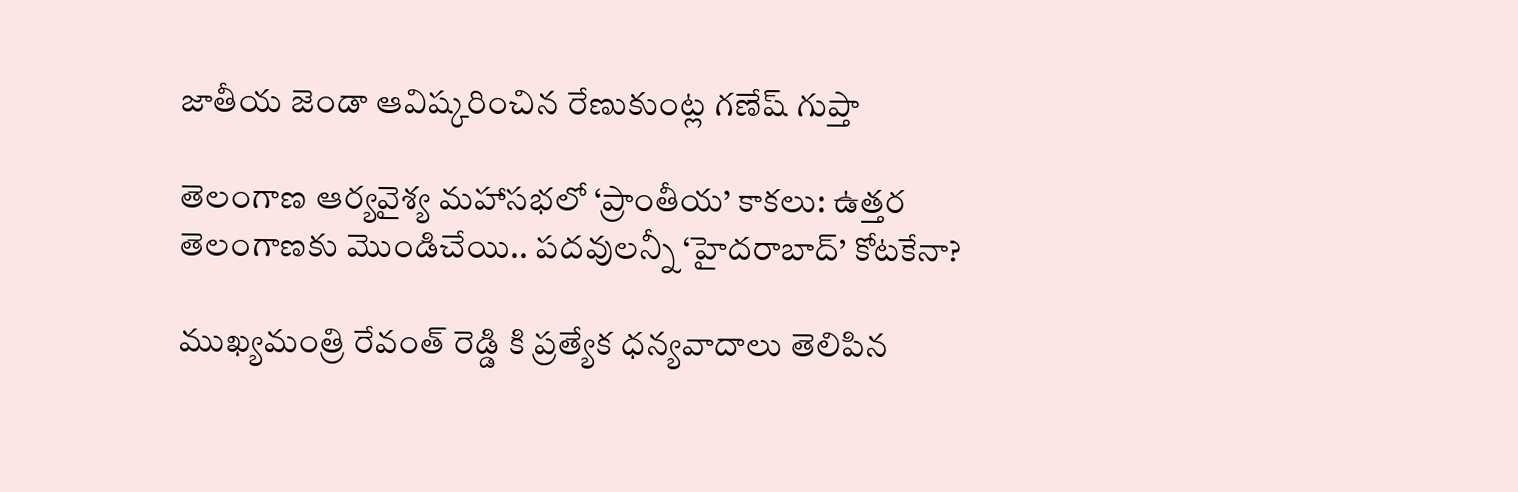జాతీయ జెండా ఆవిష్కరించిన రేణుకుంట్ల గణేష్ గుప్తా

తెలంగాణ ఆర్యవైశ్య మహాసభలో ‘ప్రాంతీయ’ కాకలు: ఉత్తర తెలంగాణకు మొండిచేయి.. పదవులన్నీ ‘హైదరాబాద్’ కోటకేనా?

ముఖ్యమంత్రి రేవంత్ రెడ్డి కి ప్రత్యేక ధన్యవాదాలు తెలిపిన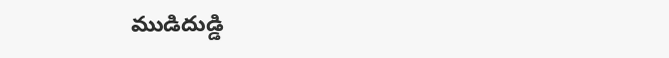ముడిదుడ్డి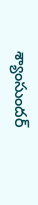శ్యాంసుందర్